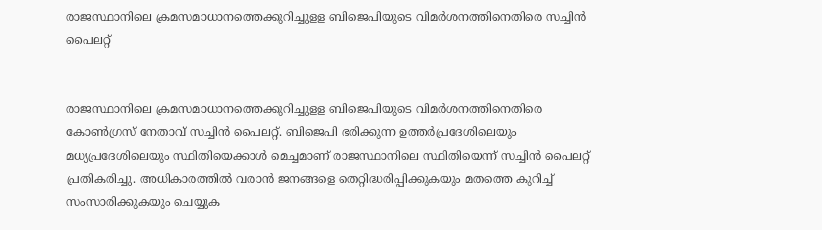രാജസ്ഥാനിലെ ക്രമസമാധാനത്തെക്കുറിച്ചുളള ബിജെപിയുടെ വിമര്‍ശനത്തിനെതിരെ സച്ചിന്‍ പൈലറ്റ്


രാജസ്ഥാനിലെ ക്രമസമാധാനത്തെക്കുറിച്ചുളള ബിജെപിയുടെ വിമര്‍ശനത്തിനെതിരെ കോണ്‍ഗ്രസ് നേതാവ് സച്ചിന്‍ പൈലറ്റ്. ബിജെപി ഭരിക്കുന്ന ഉത്തര്‍പ്രദേശിലെയും മധ്യപ്രദേശിലെയും സ്ഥിതിയെക്കാള്‍ മെച്ചമാണ് രാജസ്ഥാനിലെ സ്ഥിതിയെന്ന് സച്ചിന്‍ പൈലറ്റ് പ്രതികരിച്ചു. അധികാരത്തില്‍ വരാന്‍ ജനങ്ങളെ തെറ്റിദ്ധരിപ്പിക്കുകയും മതത്തെ കുറിച്ച് സംസാരിക്കുകയും ചെയ്യുക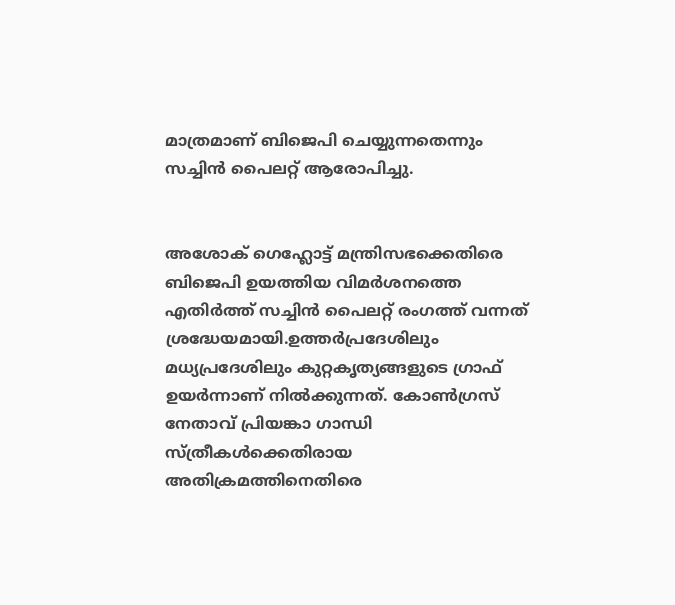മാത്രമാണ് ബിജെപി ചെയ്യുന്നതെന്നും സച്ചിന്‍ പൈലറ്റ് ആരോപിച്ചു.


അശോക് ഗെഹ്ലോട്ട് മന്ത്രിസഭക്കെതിരെ ബിജെപി ഉയത്തിയ വിമര്‍ശനത്തെ എതിര്‍ത്ത് സച്ചിന്‍ പൈലറ്റ് രംഗത്ത് വന്നത് ശ്രദ്ധേയമായി.ഉത്തര്‍പ്രദേശിലും മധ്യപ്രദേശിലും കുറ്റകൃത്യങ്ങളുടെ ഗ്രാഫ് ഉയര്‍ന്നാണ് നില്‍ക്കുന്നത്. കോണ്‍ഗ്രസ് നേതാവ് പ്രിയങ്കാ ഗാന്ധി സ്ത്രീകള്‍ക്കെതിരായ അതിക്രമത്തിനെതിരെ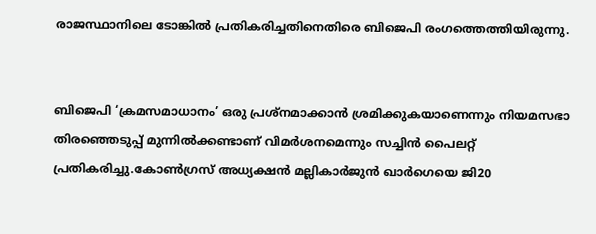രാജസ്ഥാനിലെ ടോങ്കില്‍ പ്രതികരിച്ചതിനെതിരെ ബിജെപി രംഗത്തെത്തിയിരുന്നു.


ബിജെപി ‘ക്രമസമാധാനം’ ഒരു പ്രശ്‌നമാക്കാന്‍ ശ്രമിക്കുകയാണെന്നും നിയമസഭാ തിരഞ്ഞെടുപ്പ് മുന്നില്‍ക്കണ്ടാണ് വിമര്‍ശനമെന്നും സച്ചിന്‍ പൈലറ്റ് പ്രതികരിച്ചു.കോണ്‍ഗ്രസ് അധ്യക്ഷന്‍ മല്ലികാര്‍ജുന്‍ ഖാര്‍ഗെയെ ജി20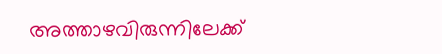അത്താഴവിരുന്നിലേക്ക്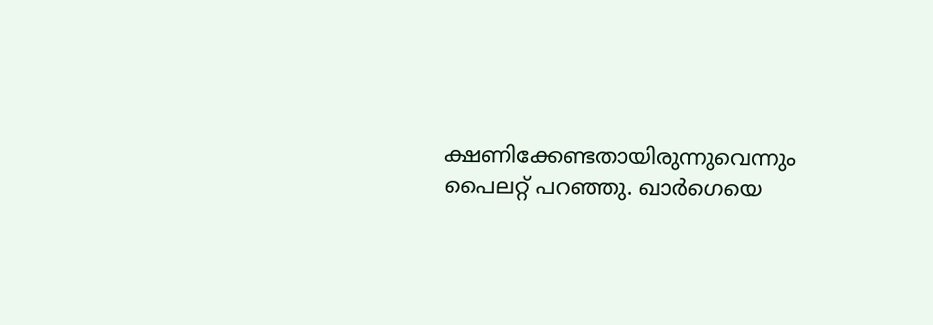ക്ഷണിക്കേണ്ടതായിരുന്നുവെന്നും പൈലറ്റ് പറഞ്ഞു. ഖാര്‍ഗെയെ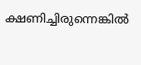ക്ഷണിച്ചിരുന്നെങ്കില്‍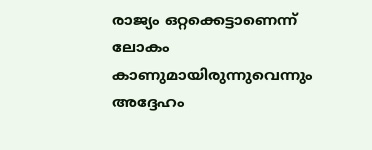രാജ്യം ഒറ്റക്കെട്ടാണെന്ന് ലോകം കാണുമായിരുന്നുവെന്നും അദ്ദേഹം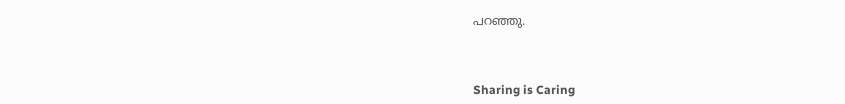പറഞ്ഞു.



Sharing is Caring